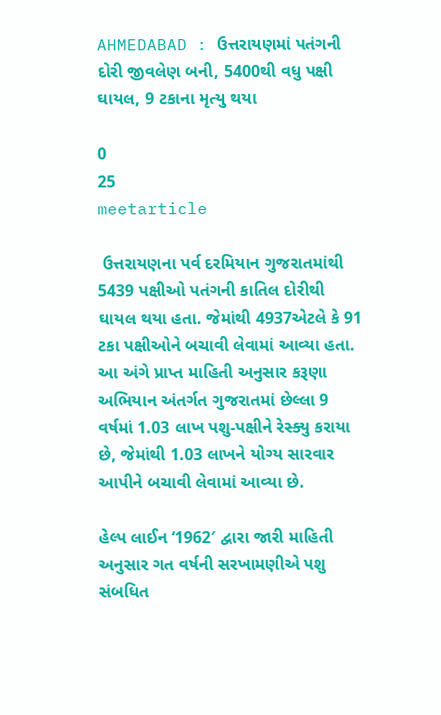AHMEDABAD : ઉત્તરાયણમાં પતંગની દોરી જીવલેણ બની, 5400થી વધુ પક્ષી ઘાયલ, 9 ટકાના મૃત્યુ થયા

0
25
meetarticle

 ઉત્તરાયણના પર્વ દરમિયાન ગુજરાતમાંથી 5439 પક્ષીઓ પતંગની કાતિલ દોરીથી ઘાયલ થયા હતા. જેમાંથી 4937એટલે કે 91 ટકા પક્ષીઓને બચાવી લેવામાં આવ્યા હતા. આ અંગે પ્રાપ્ત માહિતી અનુસાર કરૂણા અભિયાન અંતર્ગત ગુજરાતમાં છેલ્લા 9 વર્ષમાં 1.03 લાખ પશુ-પક્ષીને રેસ્ક્યુ કરાયા છે, જેમાંથી 1.03 લાખને યોગ્ય સારવાર આપીને બચાવી લેવામાં આવ્યા છે.

હેલ્પ લાઈન ‘1962′ દ્વારા જારી માહિતી અનુસાર ગત વર્ષની સરખામણીએ પશુ સંબધિત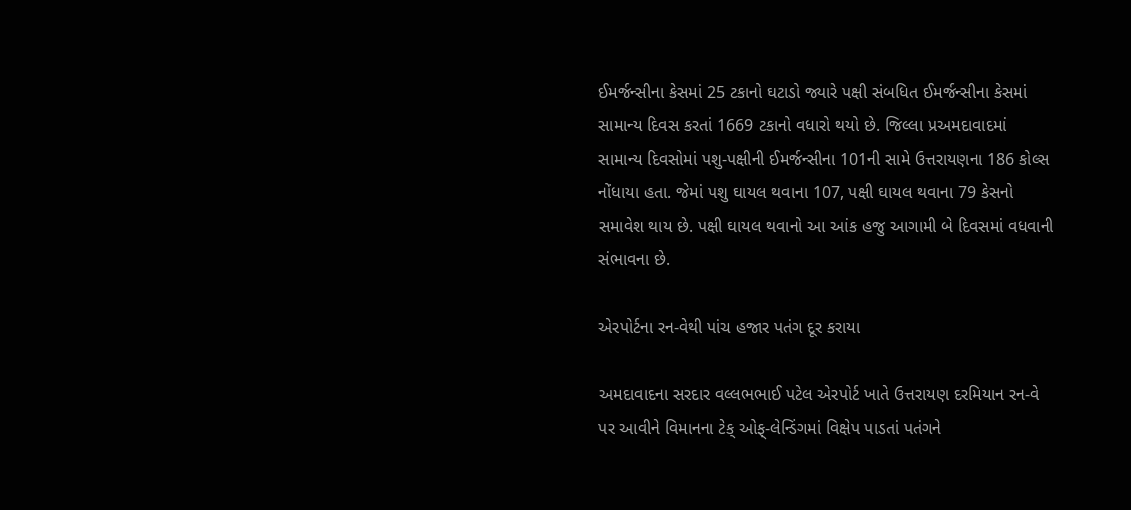ઈમર્જન્સીના કેસમાં 25 ટકાનો ઘટાડો જ્યારે પક્ષી સંબધિત ઈમર્જન્સીના કેસમાં સામાન્ય દિવસ કરતાં 1669 ટકાનો વધારો થયો છે. જિલ્લા પ્રઅમદાવાદમાં સામાન્ય દિવસોમાં પશુ-પક્ષીની ઈમર્જન્સીના 101ની સામે ઉત્તરાયણના 186 કોલ્સ નોંધાયા હતા. જેમાં પશુ ઘાયલ થવાના 107, પક્ષી ઘાયલ થવાના 79 કેસનો સમાવેશ થાય છે. પક્ષી ઘાયલ થવાનો આ આંક હજુ આગામી બે દિવસમાં વધવાની સંભાવના છે.

એરપોર્ટના રન-વેથી પાંચ હજાર પતંગ દૂર કરાયા

અમદાવાદના સરદાર વલ્લભભાઈ પટેલ એરપોર્ટ ખાતે ઉત્તરાયણ દરમિયાન રન-વે પર આવીને વિમાનના ટેક્ ઓફ્-લેન્ડિંગમાં વિક્ષેપ પાડતાં પતંગને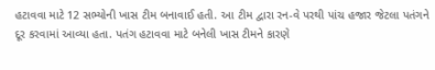હટાવવા માટે 12 સભ્યોની ખાસ ટીમ બનાવાઈ હતી. આ ટીમ દ્વારા રન-વે પરથી પાંચ હજાર જેટલા પતંગને દૂર કરવામાં આવ્યા હતા. પતંગ હટાવવા માટે બનેલી ખાસ ટીમને કારણે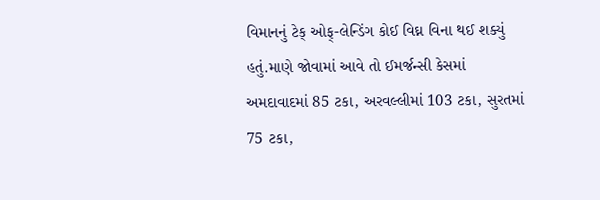વિમાનનું ટેક્ ઓફ્-લેન્ડિંગ કોઈ વિઘ્ન વિના થઈ શક્યું હતું.માણે જોવામાં આવે તો ઈમર્જન્સી કેસમાં અમદાવાદમાં 85 ટકા, અરવલ્લીમાં 103 ટકા, સુરતમાં 75 ટકા,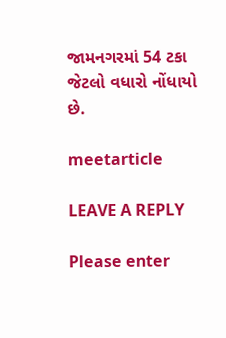જામનગરમાં 54 ટકા જેટલો વધારો નોંધાયો છે.

meetarticle

LEAVE A REPLY

Please enter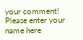your comment!
Please enter your name here